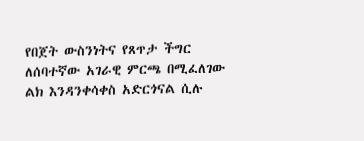የበጀት ውስንነትና የጸጥታ ችግር ለሰባተኛው አገራዊ ምርጫ በሚፈለገው ልክ እንዳንቀሳቀስ አድርጎናል ሲሉ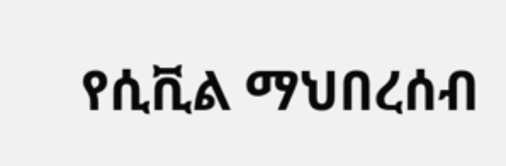የሲቪል ማህበረሰብ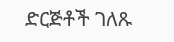ድርጅቶች ገለጹ